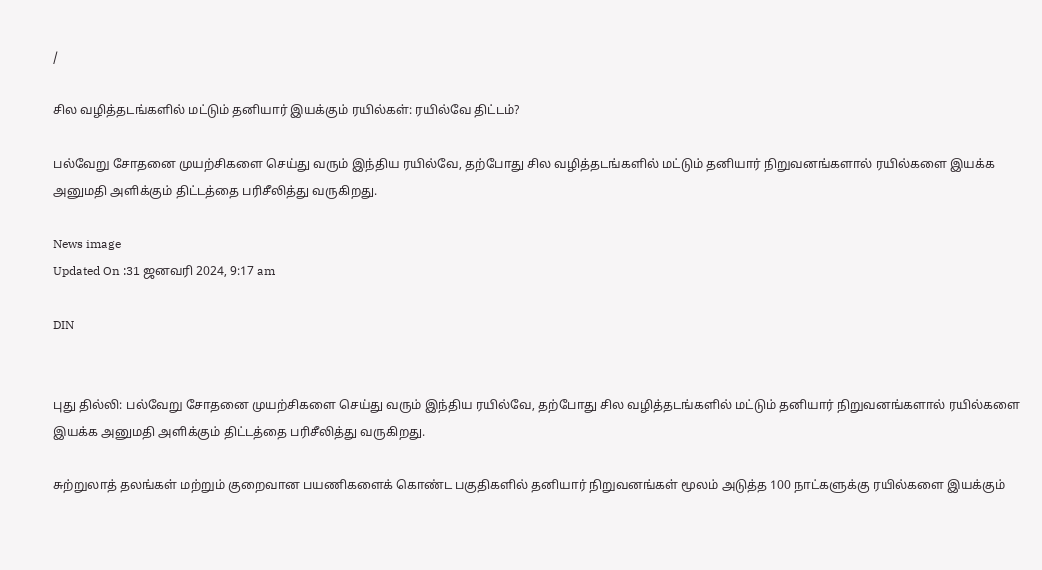/

சில வழித்தடங்களில் மட்டும் தனியார் இயக்கும் ரயில்கள்: ரயில்வே திட்டம்?

பல்வேறு சோதனை முயற்சிகளை செய்து வரும் இந்திய ரயில்வே, தற்போது சில வழித்தடங்களில் மட்டும் தனியார் நிறுவனங்களால் ரயில்களை இயக்க அனுமதி அளிக்கும் திட்டத்தை பரிசீலித்து வருகிறது.

News image
Updated On :31 ஜனவரி 2024, 9:17 am

DIN


புது தில்லி: பல்வேறு சோதனை முயற்சிகளை செய்து வரும் இந்திய ரயில்வே, தற்போது சில வழித்தடங்களில் மட்டும் தனியார் நிறுவனங்களால் ரயில்களை இயக்க அனுமதி அளிக்கும் திட்டத்தை பரிசீலித்து வருகிறது.

சுற்றுலாத் தலங்கள் மற்றும் குறைவான பயணிகளைக் கொண்ட பகுதிகளில் தனியார் நிறுவனங்கள் மூலம் அடுத்த 100 நாட்களுக்கு ரயில்களை இயக்கும்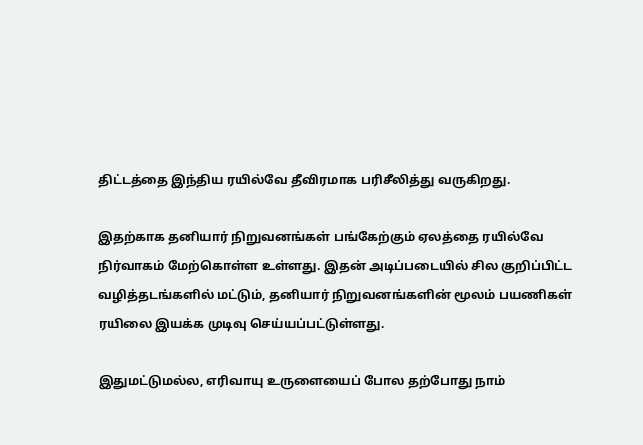திட்டத்தை இந்திய ரயில்வே தீவிரமாக பரிசீலித்து வருகிறது.

இதற்காக தனியார் நிறுவனங்கள் பங்கேற்கும் ஏலத்தை ரயில்வே நிர்வாகம் மேற்கொள்ள உள்ளது. இதன் அடிப்படையில் சில குறிப்பிட்ட வழித்தடங்களில் மட்டும், தனியார் நிறுவனங்களின் மூலம் பயணிகள் ரயிலை இயக்க முடிவு செய்யப்பட்டுள்ளது.

இதுமட்டுமல்ல, எரிவாயு உருளையைப் போல தற்போது நாம்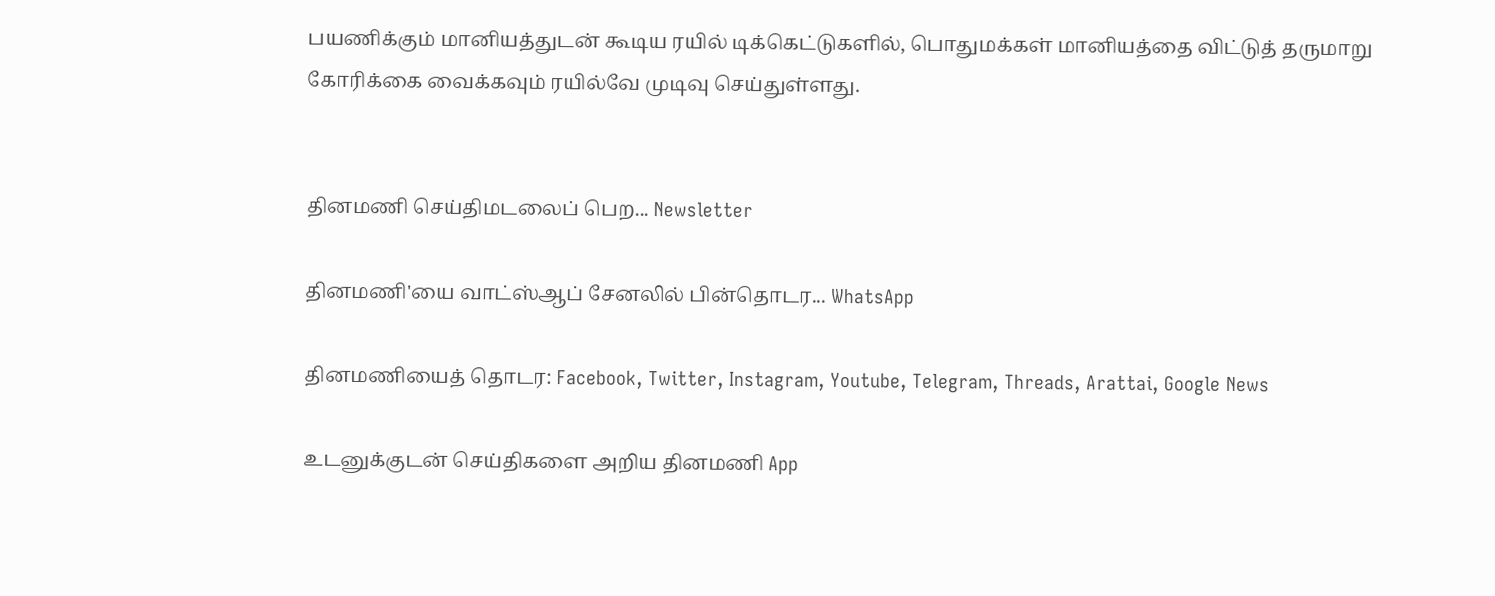பயணிக்கும் மானியத்துடன் கூடிய ரயில் டிக்கெட்டுகளில், பொதுமக்கள் மானியத்தை விட்டுத் தருமாறு கோரிக்கை வைக்கவும் ரயில்வே முடிவு செய்துள்ளது.


தினமணி செய்திமடலைப் பெற... Newsletter

தினமணி'யை வாட்ஸ்ஆப் சேனலில் பின்தொடர... WhatsApp

தினமணியைத் தொடர: Facebook, Twitter, Instagram, Youtube, Telegram, Threads, Arattai, Google News

உடனுக்குடன் செய்திகளை அறிய தினமணி App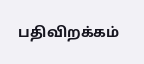பதிவிறக்கம்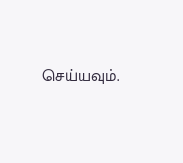செய்யவும்.